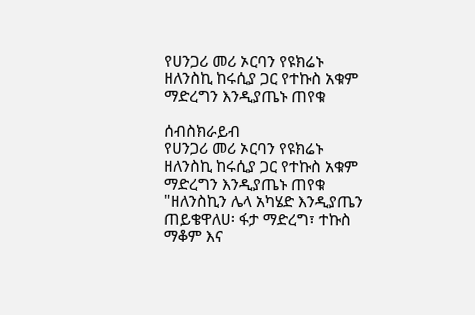የሀንጋሪ መሪ ኦርባን የዩክሬኑ ዘለንስኪ ከሩሲያ ጋር የተኩስ አቁም ማድረግን እንዲያጤኑ ጠየቁ

ሰብስክራይብ
የሀንጋሪ መሪ ኦርባን የዩክሬኑ ዘለንስኪ ከሩሲያ ጋር የተኩስ አቁም ማድረግን እንዲያጤኑ ጠየቁ "ዘለንስኪን ሌላ አካሄድ እንዲያጤን ጠይቄዋለሀ፡ ፋታ ማድረግ፣ ተኩስ ማቆም እና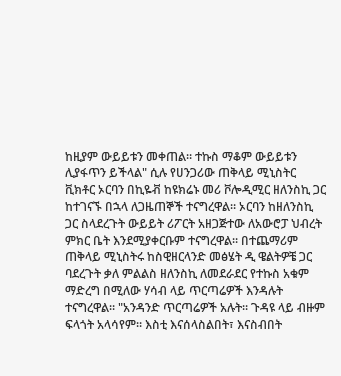ከዚያም ውይይቱን መቀጠል። ተኩስ ማቆም ውይይቱን ሊያፋጥን ይችላል" ሲሉ የሀንጋሪው ጠቅላይ ሚኒስትር ቪክቶር ኦርባን በኪዬቭ ከዩክሬኑ መሪ ቮሎዲሚር ዘለንስኪ ጋር ከተገናኙ በኋላ ለጋዜጠኞች ተናግረዋል። ኦርባን ከዘለንስኪ ጋር ስላደረጉት ውይይት ሪፖርት አዘጋጅተው ለአውሮፓ ህብረት ምክር ቤት እንደሚያቀርቡም ተናግረዋል። በተጨማሪም ጠቅላይ ሚኒስትሩ ከስዊዘርላንድ መፅሄት ዲ ዌልትዎቼ ጋር ባደረጉት ቃለ ምልልስ ዘለንስኪ ለመደራደር የተኩስ አቁም ማድረግ በሚለው ሃሳብ ላይ ጥርጣሬዎች እንዳሉት ተናግረዋል። "አንዳንድ ጥርጣሬዎች አሉት። ጉዳዩ ላይ ብዙም ፍላጎት አላሳየም። እስቲ እናሰላስልበት፣ እናስብበት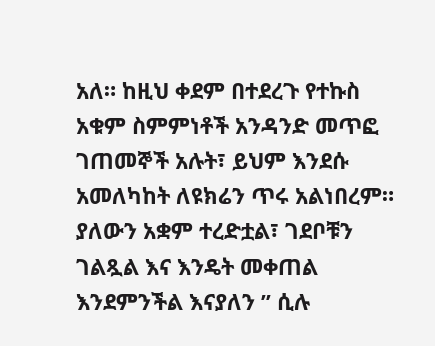አለ። ከዚህ ቀደም በተደረጉ የተኩስ አቁም ስምምነቶች አንዳንድ መጥፎ ገጠመኞች አሉት፣ ይህም እንደሱ አመለካከት ለዩክሬን ጥሩ አልነበረም። ያለውን አቋም ተረድቷል፣ ገደቦቹን ገልጿል እና እንዴት መቀጠል እንደምንችል እናያለን ” ሲሉ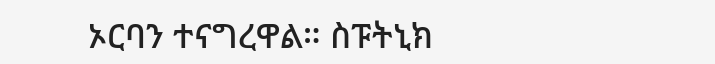ኦርባን ተናግረዋል። ስፑትኒክ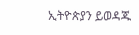ኢትዮጵያን ይወዳጁ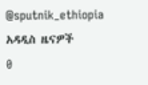@sputnik_ethiopia
አዳዲስ ዜናዎች
0